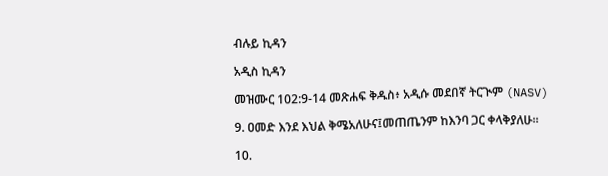ብሉይ ኪዳን

አዲስ ኪዳን

መዝሙር 102:9-14 መጽሐፍ ቅዱስ፥ አዲሱ መደበኛ ትርጒም (NASV)

9. ዐመድ እንደ እህል ቅሜአለሁና፤መጠጤንም ከእንባ ጋር ቀላቅያለሁ።

10.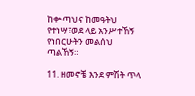ከቍጣህና ከመዓትህ የተነሣ፣ወደ ላይ አንሥተኸኝ የነበርሁትን መልሰህ ጣልኸኝ።

11. ዘመኖቼ እንደ ምሽት ጥላ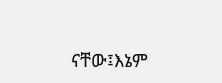ናቸው፤እኔም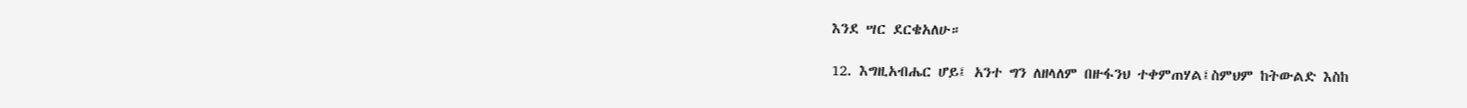እንደ ሣር ደርቄአለሁ።

12. እግዚአብሔር ሆይ፤ አንተ ግን ለዘላለም በዙፋንህ ተቀምጠሃል፤ስምህም ከትውልድ እስከ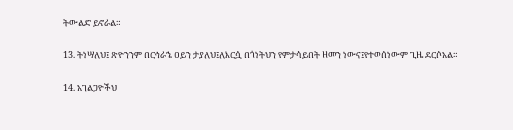ትውልድ ይኖራል።

13. ትነሣለህ፤ ጽዮንንም በርኅራኄ ዐይን ታያለህ፤ለእርሷ በጎነትህን የምታሳይበት ዘመን ነውና፤የተወሰነውም ጊዜ ደርሶአል።

14. አገልጋዮችህ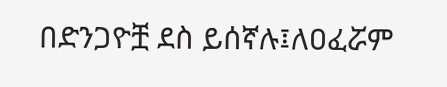በድንጋዮቿ ደስ ይሰኛሉ፤ለዐፈሯም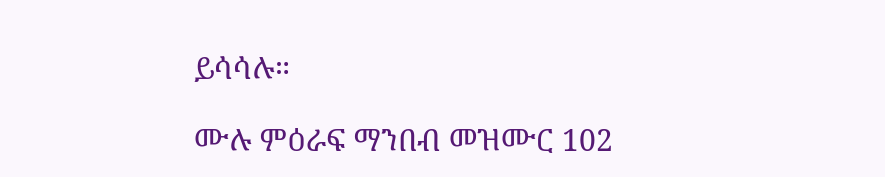ይሳሳሉ።

ሙሉ ምዕራፍ ማንበብ መዝሙር 102